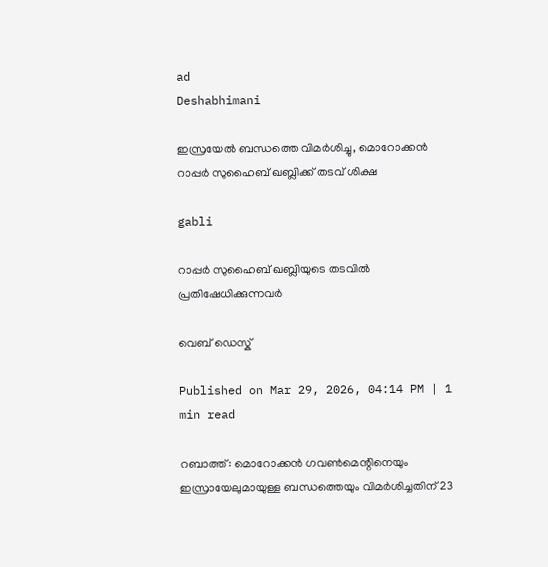ad
Deshabhimani

ഇസ്രയേൽ ബന്ധത്തെ വിമര്‍ശിച്ചു, മൊറോക്കൻ റാപ്പർ സുഹൈബ് ഖബ്ലിക്ക് തടവ് ശിക്ഷ

gabli

റാപ്പർ സുഹൈബ് ഖബ്ലിയുടെ തടവിൽ പ്രതിഷേധിക്കുന്നവര്‍

വെബ് ഡെസ്ക്

Published on Mar 29, 2026, 04:14 PM | 1 min read

റബാത്ത്: മൊറോക്കൻ ഗവൺമെന്റിനെയും ഇസ്രായേലുമായുള്ള ബന്ധത്തെയും വിമർശിച്ചതിന് 23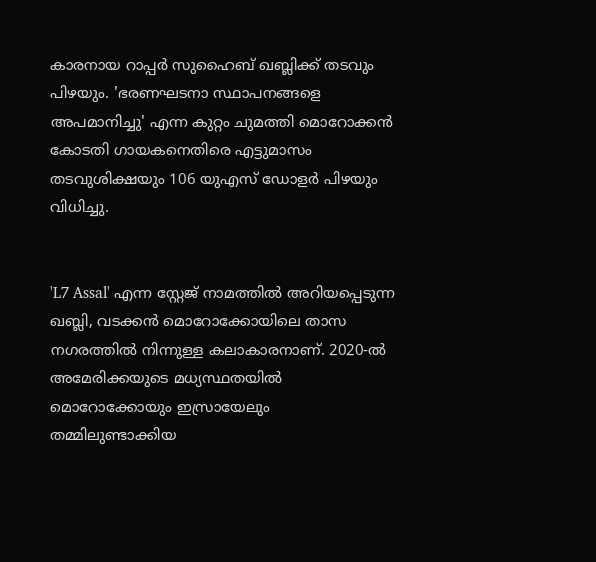കാരനായ റാപ്പർ സുഹൈബ് ഖബ്ലിക്ക് തടവും പിഴയും. 'ഭരണഘടനാ സ്ഥാപനങ്ങളെ അപമാനിച്ചു' എന്ന കുറ്റം ചുമത്തി മൊറോക്കൻ കോടതി ഗായകനെതിരെ എട്ടുമാസം തടവുശിക്ഷയും 106 യുഎസ് ഡോളർ പിഴയും വിധിച്ചു.


'L7 Assal' എന്ന സ്റ്റേജ് നാമത്തിൽ അറിയപ്പെടുന്ന ഖബ്ലി, വടക്കൻ മൊറോക്കോയിലെ താസ നഗരത്തിൽ നിന്നുള്ള കലാകാരനാണ്. 2020-ൽ അമേരിക്കയുടെ മധ്യസ്ഥതയിൽ മൊറോക്കോയും ഇസ്രായേലും തമ്മിലുണ്ടാക്കിയ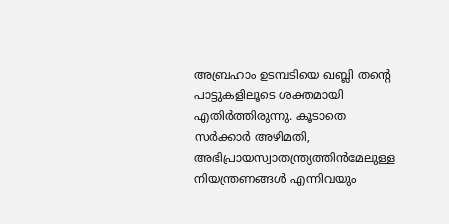അബ്രഹാം ഉടമ്പടിയെ ഖബ്ലി തന്റെ പാട്ടുകളിലൂടെ ശക്തമായി എതിർത്തിരുന്നു. കൂടാതെ സർക്കാർ അഴിമതി, അഭിപ്രായസ്വാതന്ത്ര്യത്തിൻമേലുള്ള നിയന്ത്രണങ്ങൾ എന്നിവയും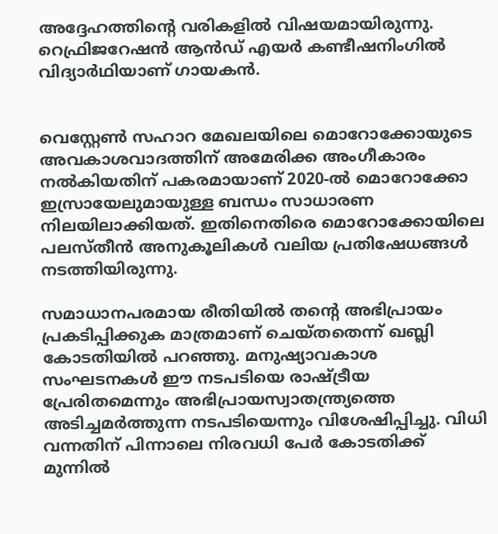അദ്ദേഹത്തിന്റെ വരികളിൽ വിഷയമായിരുന്നു. റെഫ്രിജറേഷൻ ആൻഡ് എയർ കണ്ടീഷനിംഗിൽ വിദ്യാര്‍ഥിയാണ് ഗായകൻ.


വെസ്റ്റേൺ സഹാറ മേഖലയിലെ മൊറോക്കോയുടെ അവകാശവാദത്തിന് അമേരിക്ക അംഗീകാരം നൽകിയതിന് പകരമായാണ് 2020-ൽ മൊറോക്കോ ഇസ്രായേലുമായുള്ള ബന്ധം സാധാരണ നിലയിലാക്കിയത്. ഇതിനെതിരെ മൊറോക്കോയിലെ പലസ്തീൻ അനുകൂലികൾ വലിയ പ്രതിഷേധങ്ങൾ നടത്തിയിരുന്നു.

സമാധാനപരമായ രീതിയിൽ തന്റെ അഭിപ്രായം പ്രകടിപ്പിക്കുക മാത്രമാണ് ചെയ്തതെന്ന് ഖബ്ലി കോടതിയിൽ പറഞ്ഞു. മനുഷ്യാവകാശ സംഘടനകൾ ഈ നടപടിയെ രാഷ്ട്രീയ പ്രേരിതമെന്നും അഭിപ്രായസ്വാതന്ത്ര്യത്തെ അടിച്ചമർത്തുന്ന നടപടിയെന്നും വിശേഷിപ്പിച്ചു. വിധി വന്നതിന് പിന്നാലെ നിരവധി പേർ കോടതിക്ക് മുന്നിൽ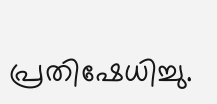പ്രതിഷേധിച്ചു.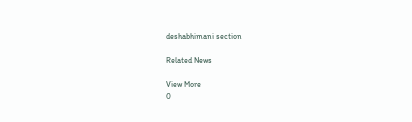deshabhimani section

Related News

View More
0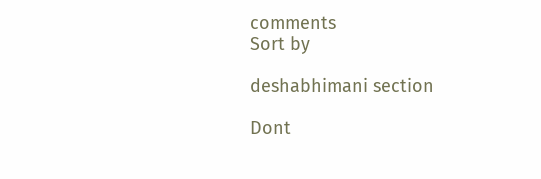comments
Sort by

deshabhimani section

Dont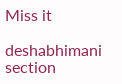Miss it

deshabhimani section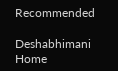Recommended

Deshabhimani
Home